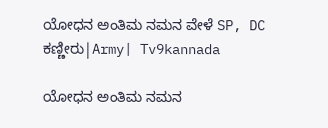ಯೋಧನ ಅಂತಿಮ ನಮನ ವೇಳೆ SP, DC ಕಣ್ಣೀರು|Army| Tv9kannada

ಯೋಧನ ಅಂತಿಮ ನಮನ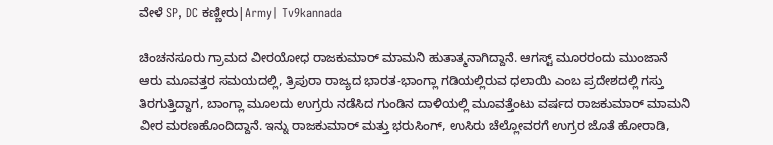ವೇಳೆ SP, DC ಕಣ್ಣೀರು|Army| Tv9kannada

ಚಿಂಚನಸೂರು ಗ್ರಾಮದ ವೀರಯೋಧ ರಾಜಕುಮಾರ್ ಮಾಮನಿ ಹುತಾತ್ಮನಾಗಿದ್ದಾನೆ. ಆಗಸ್ಟ್ ಮೂರರಂದು ಮುಂಜಾನೆ ಆರು ಮೂವತ್ತರ ಸಮಯದಲ್ಲಿ, ತ್ರಿಪುರಾ ರಾಜ್ಯದ ಭಾರತ-ಭಾಂಗ್ಲಾ ಗಡಿಯಲ್ಲಿರುವ ಧಲಾಯಿ ಎಂಬ ಪ್ರದೇಶದಲ್ಲಿ ಗಸ್ತು ತಿರಗುತ್ತಿದ್ದಾಗ, ಬಾಂಗ್ಲಾ ಮೂಲದು ಉಗ್ರರು ನಡೆಸಿದ ಗುಂಡಿನ ದಾಳಿಯಲ್ಲಿ ಮೂವತ್ತೆಂಟು ವರ್ಷದ ರಾಜಕುಮಾರ್ ಮಾಮನಿ ವೀರ ಮರಣಹೊಂದಿದ್ದಾನೆ. ಇನ್ನು ರಾಜಕುಮಾರ್ ಮತ್ತು ಭರುಸಿಂಗ್, ಉಸಿರು ಚೆಲ್ಲೋವರಗೆ ಉಗ್ರರ ಜೊತೆ ಹೋರಾಡಿ,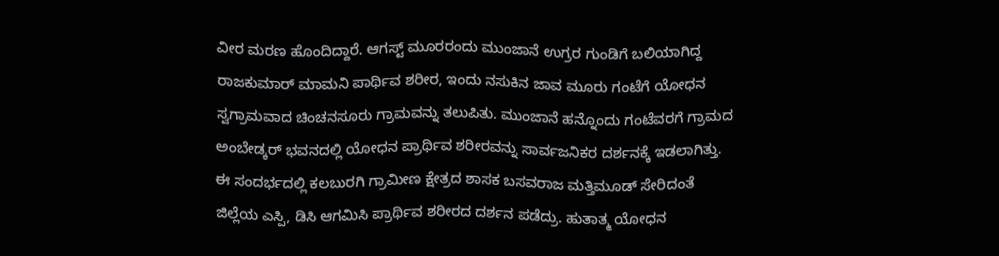ವೀರ ಮರಣ ಹೊಂದಿದ್ದಾರೆ. ಆಗಸ್ಟ್ ಮೂರರಂದು ಮುಂಜಾನೆ ಉಗ್ರರ ಗುಂಡಿಗೆ ಬಲಿಯಾಗಿದ್ದ ರಾಜಕುಮಾರ್ ಮಾಮನಿ ಪಾರ್ಥಿವ ಶರೀರ, ಇಂದು ನಸುಕಿನ ಜಾವ ಮೂರು ಗಂಟೆಗೆ ಯೋಧನ ಸ್ವಗ್ರಾಮವಾದ ಚಿಂಚನಸೂರು ಗ್ರಾಮವನ್ನು ತಲುಪಿತು. ಮುಂಜಾನೆ ಹನ್ನೊಂದು ಗಂಟೆವರಗೆ ಗ್ರಾಮದ ಅಂಬೇಡ್ಕರ್ ಭವನದಲ್ಲಿ ಯೋಧನ ಪ್ರಾರ್ಥಿವ ಶರೀರವನ್ನು ಸಾರ್ವಜನಿಕರ ದರ್ಶನಕ್ಕೆ ಇಡಲಾಗಿತ್ತು. ಈ ಸಂದರ್ಭದಲ್ಲಿ ಕಲಬುರಗಿ ಗ್ರಾಮೀಣ ಕ್ಷೇತ್ರದ ಶಾಸಕ ಬಸವರಾಜ ಮತ್ತಿಮೂಡ್ ಸೇರಿದಂತೆ ಜಿಲ್ಲೆಯ ಎಸ್ಪಿ, ಡಿಸಿ ಆಗಮಿಸಿ ಪ್ರಾರ್ಥಿವ ಶರೀರದ ದರ್ಶನ ಪಡೆದ್ರು. ಹುತಾತ್ಮ ಯೋಧನ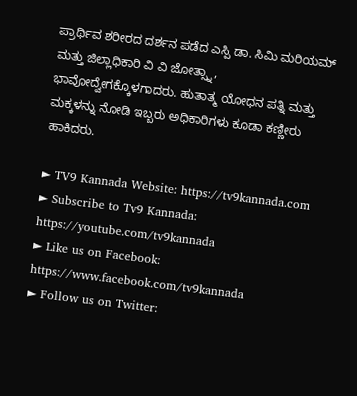ಪ್ರಾರ್ಥಿವ ಶರೀರದ ದರ್ಶನ ಪಡೆದ ಎಸ್ಪಿ ಡಾ. ಸಿಮಿ ಮರಿಯಮ್ ಮತ್ತು ಜಿಲ್ಲಾಧಿಕಾರಿ ವಿ ವಿ ಜೋತ್ಸ್ನಾ, ಭಾವೋದ್ವೇಗಕ್ಕೊಳಗಾದರು. ಹುತಾತ್ಮ ಯೋಧನ ಪತ್ನಿ ಮತ್ತು ಮಕ್ಕಳನ್ನು ನೋಡಿ ಇಬ್ಬರು ಅಧಿಕಾರಿಗಳು ಕೂಡಾ ಕಣ್ಣೀರು ಹಾಕಿದರು.

► TV9 Kannada Website: https://tv9kannada.com
► Subscribe to Tv9 Kannada: https://youtube.com/tv9kannada
► Like us on Facebook: https://www.facebook.com/tv9kannada
► Follow us on Twitter: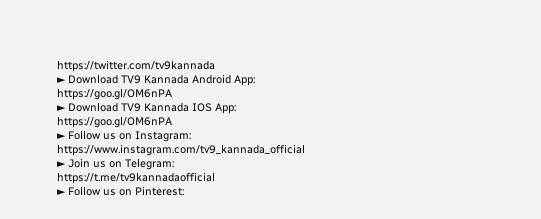https://twitter.com/tv9kannada
► Download TV9 Kannada Android App: https://goo.gl/OM6nPA
► Download TV9 Kannada IOS App: https://goo.gl/OM6nPA
► Follow us on Instagram: https://www.instagram.com/tv9_kannada_official
► Join us on Telegram: https://t.me/tv9kannadaofficial
► Follow us on Pinterest: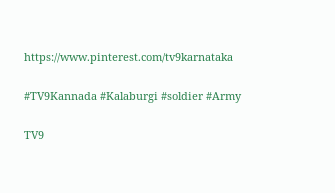https://www.pinterest.com/tv9karnataka

#TV9Kannada #Kalaburgi #soldier #Army

TV9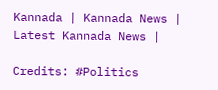Kannada | Kannada News | Latest Kannada News |

Credits: #Politics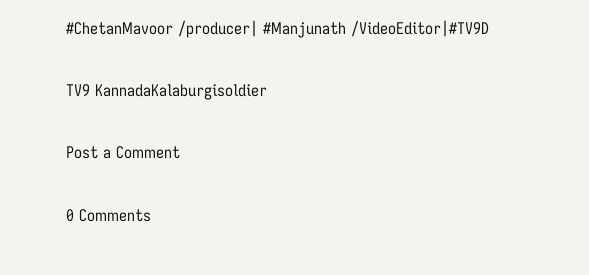#ChetanMavoor /producer| #Manjunath /VideoEditor|#TV9D

TV9 KannadaKalaburgisoldier

Post a Comment

0 Comments